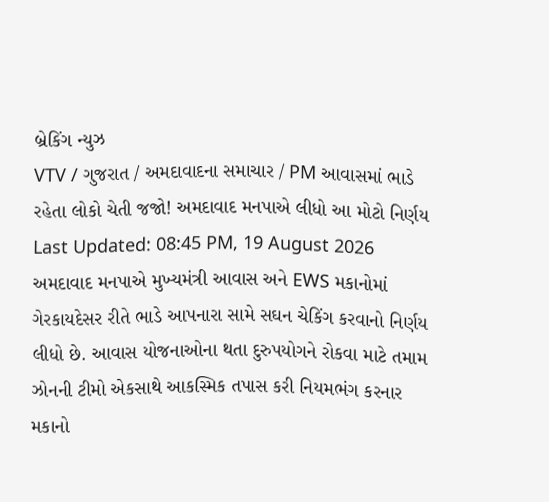બ્રેકિંગ ન્યુઝ
VTV / ગુજરાત / અમદાવાદના સમાચાર / PM આવાસમાં ભાડે રહેતા લોકો ચેતી જજો! અમદાવાદ મનપાએ લીધો આ મોટો નિર્ણય
Last Updated: 08:45 PM, 19 August 2026
અમદાવાદ મનપાએ મુખ્યમંત્રી આવાસ અને EWS મકાનોમાં ગેરકાયદેસર રીતે ભાડે આપનારા સામે સઘન ચેકિંગ કરવાનો નિર્ણય લીધો છે. આવાસ યોજનાઓના થતા દુરુપયોગને રોકવા માટે તમામ ઝોનની ટીમો એકસાથે આકસ્મિક તપાસ કરી નિયમભંગ કરનાર મકાનો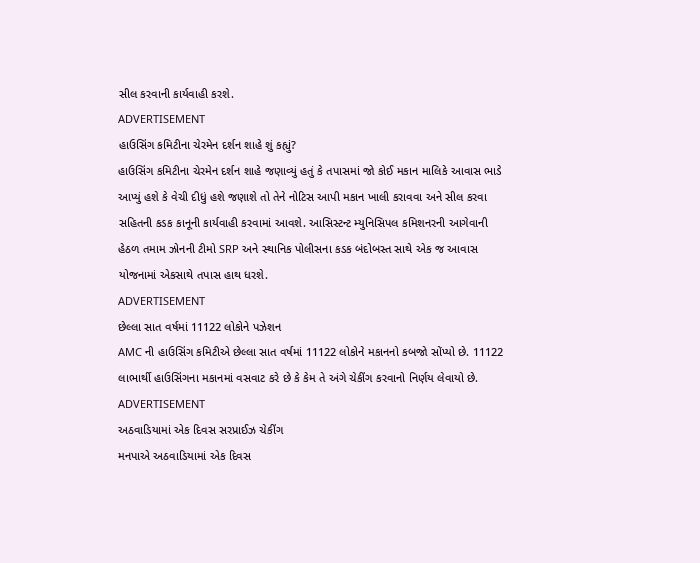સીલ કરવાની કાર્યવાહી કરશે.
ADVERTISEMENT
હાઉસિંગ કમિટીના ચેરમેન દર્શન શાહે શું કહ્યું?
હાઉસિંગ કમિટીના ચેરમેન દર્શન શાહે જણાવ્યું હતું કે તપાસમાં જો કોઈ મકાન માલિકે આવાસ ભાડે આપ્યું હશે કે વેચી દીધું હશે જણાશે તો તેને નોટિસ આપી મકાન ખાલી કરાવવા અને સીલ કરવા સહિતની કડક કાનૂની કાર્યવાહી કરવામાં આવશે. આસિસ્ટન્ટ મ્યુનિસિપલ કમિશનરની આગેવાની હેઠળ તમામ ઝોનની ટીમો SRP અને સ્થાનિક પોલીસના કડક બંદોબસ્ત સાથે એક જ આવાસ યોજનામાં એકસાથે તપાસ હાથ ધરશે.
ADVERTISEMENT
છેલ્લા સાત વર્ષમાં 11122 લોકોને પઝેશન
AMC ની હાઉસિંગ કમિટીએ છેલ્લા સાત વર્ષમાં 11122 લોકોને મકાનનો કબજો સોંપ્યો છે. 11122 લાભાર્થી હાઉસિંગના મકાનમાં વસવાટ કરે છે કે કેમ તે અંગે ચેકીંગ કરવાનો નિર્ણય લેવાયો છે.
ADVERTISEMENT
અઠવાડિયામાં એક દિવસ સરપ્રાઈઝ ચેકીંગ
મનપાએ અઠવાડિયામાં એક દિવસ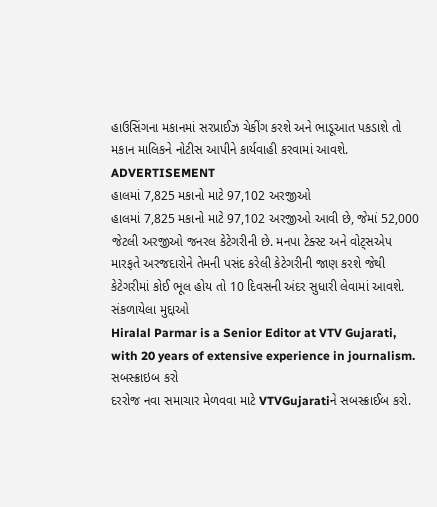હાઉસિંગના મકાનમાં સરપ્રાઈઝ ચેકીંગ કરશે અને ભાડૂઆત પકડાશે તો મકાન માલિકને નોટીસ આપીને કાર્યવાહી કરવામાં આવશે.
ADVERTISEMENT
હાલમાં 7,825 મકાનો માટે 97,102 અરજીઓ
હાલમાં 7,825 મકાનો માટે 97,102 અરજીઓ આવી છે, જેમાં 52,000 જેટલી અરજીઓ જનરલ કેટેગરીની છે. મનપા ટેક્સ્ટ અને વોટ્સએપ મારફતે અરજદારોને તેમની પસંદ કરેલી કેટેગરીની જાણ કરશે જેથી કેટેગરીમાં કોઈ ભૂલ હોય તો 10 દિવસની અંદર સુધારી લેવામાં આવશે.
સંકળાયેલા મુદ્દાઓ
Hiralal Parmar is a Senior Editor at VTV Gujarati, with 20 years of extensive experience in journalism.
સબસ્ક્રાઇબ કરો
દરરોજ નવા સમાચાર મેળવવા માટે VTVGujaratiને સબસ્ક્રાઈબ કરો.